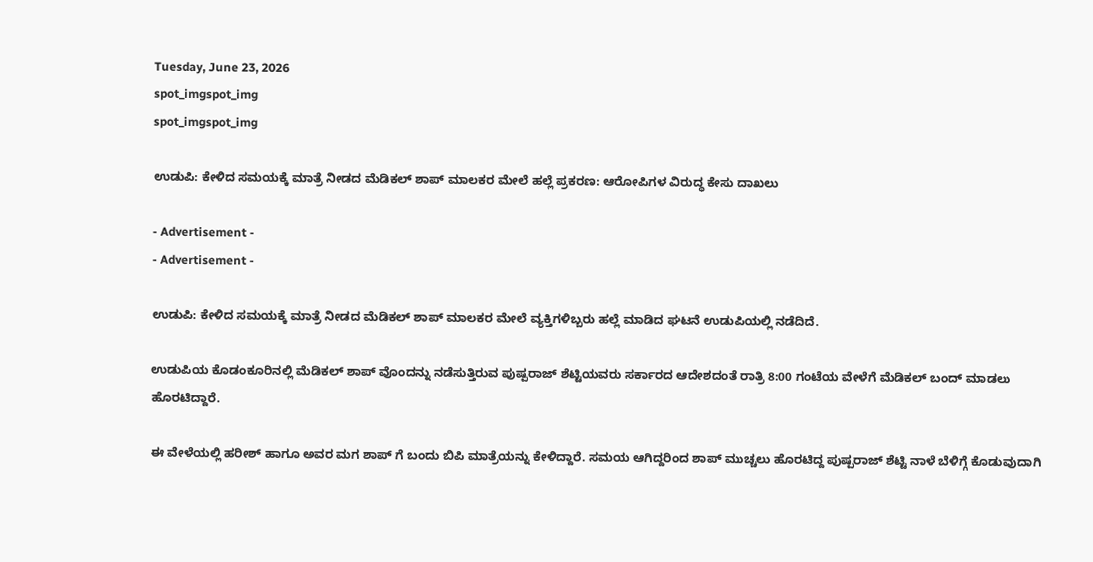Tuesday, June 23, 2026
spot_imgspot_img
spot_imgspot_img

ಉಡುಪಿ: ಕೇಳಿದ ಸಮಯಕ್ಕೆ ಮಾತ್ರೆ ನೀಡದ ಮೆಡಿಕಲ್ ಶಾಪ್ ಮಾಲಕರ ಮೇಲೆ ಹಲ್ಲೆ ಪ್ರಕರಣ: ಆರೋಪಿಗಳ ವಿರುದ್ಧ ಕೇಸು ದಾಖಲು

- Advertisement -
- Advertisement -

ಉಡುಪಿ: ಕೇಳಿದ ಸಮಯಕ್ಕೆ ಮಾತ್ರೆ ನೀಡದ ಮೆಡಿಕಲ್ ಶಾಪ್ ಮಾಲಕರ ಮೇಲೆ ವ್ಯಕ್ತಿಗಳಿಬ್ಬರು ಹಲ್ಲೆ ಮಾಡಿದ ಘಟನೆ ಉಡುಪಿಯಲ್ಲಿ ನಡೆದಿದೆ.

ಉಡುಪಿಯ ಕೊಡಂಕೂರಿನಲ್ಲಿ ಮೆಡಿಕಲ್ ಶಾಪ್ ವೊಂದನ್ನು ನಡೆಸುತ್ತಿರುವ ಪುಷ್ಪರಾಜ್ ಶೆಟ್ಟಿಯವರು ಸರ್ಕಾರದ ಆದೇಶದಂತೆ ರಾತ್ರಿ 8:00 ಗಂಟೆಯ ವೇಳೆಗೆ ಮೆಡಿಕಲ್ ಬಂದ್ ಮಾಡಲು ಹೊರಟಿದ್ದಾರೆ.

ಈ ವೇಳೆಯಲ್ಲಿ ಹರೀಶ್ ಹಾಗೂ ಅವರ ಮಗ ಶಾಪ್ ಗೆ ಬಂದು ಬಿಪಿ ಮಾತ್ರೆಯನ್ನು ಕೇಳಿದ್ದಾರೆ. ಸಮಯ ಆಗಿದ್ದರಿಂದ ಶಾಪ್ ಮುಚ್ಚಲು ಹೊರಟಿದ್ದ ಪುಷ್ಪರಾಜ್ ಶೆಟ್ಟಿ ನಾಳೆ ಬೆಳಿಗ್ಗೆ ಕೊಡುವುದಾಗಿ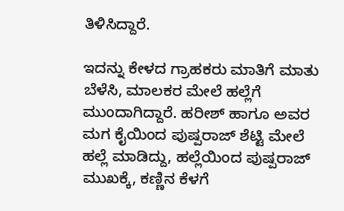ತಿಳಿಸಿದ್ದಾರೆ.

ಇದನ್ನು ಕೇಳದ ಗ್ರಾಹಕರು ಮಾತಿಗೆ ಮಾತು ಬೆಳೆಸಿ, ಮಾಲಕರ ಮೇಲೆ ಹಲ್ಲೆಗೆ ಮುಂದಾಗಿದ್ದಾರೆ. ಹರೀಶ್ ಹಾಗೂ ಅವರ ಮಗ ಕೈಯಿಂದ ಪುಷ್ಪರಾಜ್ ಶೆಟ್ಟಿ ಮೇಲೆ ಹಲ್ಲೆ ಮಾಡಿದ್ದು, ಹಲ್ಲೆಯಿಂದ ಪುಷ್ಪರಾಜ್ ಮುಖಕ್ಕೆ, ಕಣ್ಣಿನ ಕೆಳಗೆ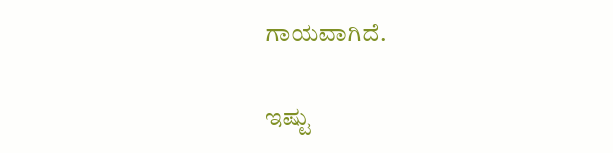ಗಾಯವಾಗಿದೆ.

ಇಷ್ಟು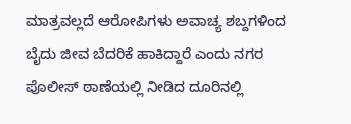ಮಾತ್ರವಲ್ಲದೆ ಆರೋಪಿಗಳು ಅವಾಚ್ಯ ಶಬ್ದಗಳಿಂದ ಬೈದು ಜೀವ ಬೆದರಿಕೆ ಹಾಕಿದ್ದಾರೆ ಎಂದು ನಗರ ಪೊಲೀಸ್ ಠಾಣೆಯಲ್ಲಿ ನೀಡಿದ ದೂರಿನಲ್ಲಿ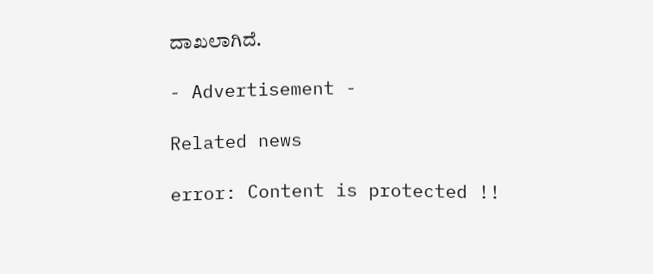ದಾಖಲಾಗಿದೆ.

- Advertisement -

Related news

error: Content is protected !!